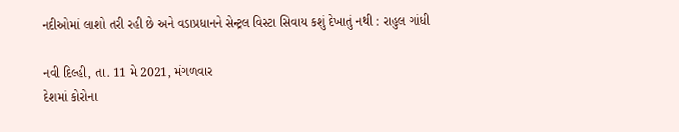નદીઓમાં લાશો તરી રહી છે અને વડાપ્રધાનને સેન્ટ્રલ વિસ્ટા સિવાય કશું દેખાતું નથી : રાહુલ ગાંધી

નવી દિલ્હી, તા. 11 મે 2021, મંગળવાર
દેશમાં કોરોના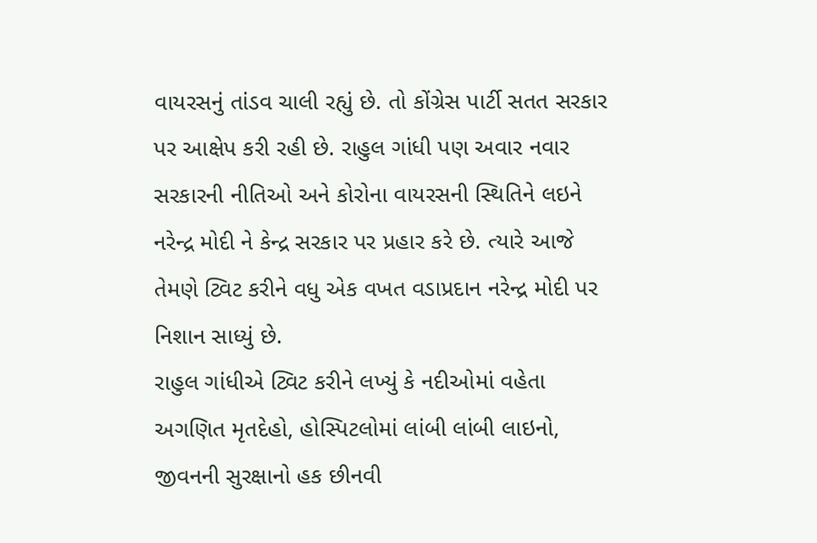વાયરસનું તાંડવ ચાલી રહ્યું છે. તો કોંગ્રેસ પાર્ટી સતત સરકાર પર આક્ષેપ કરી રહી છે. રાહુલ ગાંધી પણ અવાર નવાર સરકારની નીતિઓ અને કોરોના વાયરસની સ્થિતિને લઇને નરેન્દ્ર મોદી ને કેન્દ્ર સરકાર પર પ્રહાર કરે છે. ત્યારે આજે તેમણે ટ્વિટ કરીને વધુ એક વખત વડાપ્રદાન નરેન્દ્ર મોદી પર નિશાન સાધ્યું છે.
રાહુલ ગાંધીએ ટ્વિટ કરીને લખ્યું કે નદીઓમાં વહેતા અગણિત મૃતદેહો, હોસ્પિટલોમાં લાંબી લાંબી લાઇનો, જીવનની સુરક્ષાનો હક છીનવી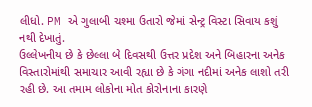લીધો. PM એ ગુલાબી ચશ્મા ઉતારો જેમાં સેન્ટ્ર વિસ્ટા સિવાય કશું નથી દેખાતું.
ઉલ્લેખનીય છે કે છેલ્લા બે દિવસથી ઉત્તર પ્રદેશ અને બિહારના અનેક વિસ્તારોમાંથી સમાચાર આવી રહ્યા છે કે ગંગા નદીમાં અનેક લાશો તરી રહી છે. આ તમામ લોકોના મોત કોરોનાના કારણે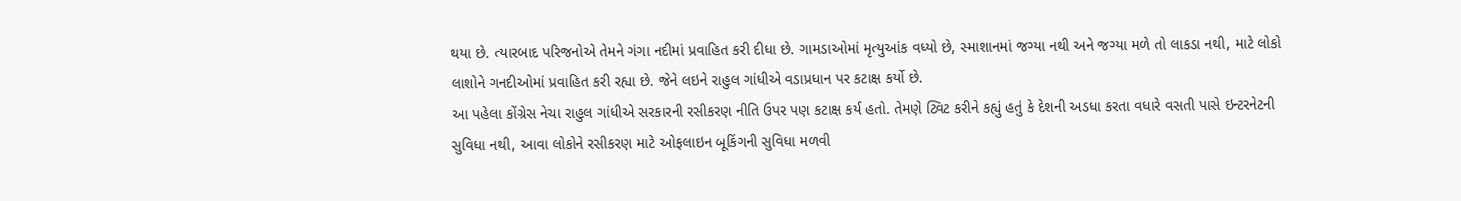થયા છે. ત્યારબાદ પરિજનોએ તેમને ગંગા નદીમાં પ્રવાહિત કરી દીધા છે. ગામડાઓમાં મૃત્યુઆંક વધ્યો છે, સ્માશાનમાં જગ્યા નથી અને જગ્યા મળે તો લાકડા નથી, માટે લોકો લાશોને ગનદીઓમાં પ્રવાહિત કરી રહ્યા છે. જેને લઇને રાહુલ ગાંધીએ વડાપ્રધાન પર કટાક્ષ કર્યો છે.
આ પહેલા કોંગ્રેસ નેચા રાહુલ ગાંધીએ સરકારની રસીકરણ નીતિ ઉપર પણ કટાક્ષ કર્ય હતો. તેમણે ટ્વિટ કરીને કહ્યું હતું કે દેશની અડધા કરતા વધારે વસતી પાસે ઇન્ટરનેટની સુવિધા નથી, આવા લોકોને રસીકરણ માટે ઓફલાઇન બૂકિંગની સુવિધા મળવી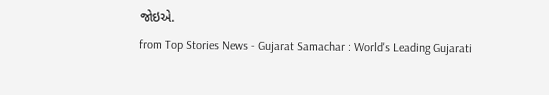જોઇએ.
from Top Stories News - Gujarat Samachar : World's Leading Gujarati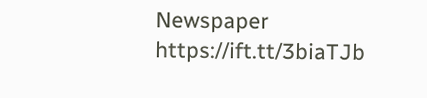Newspaper https://ift.tt/3biaTJb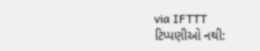via IFTTT
ટિપ્પણીઓ નથી: